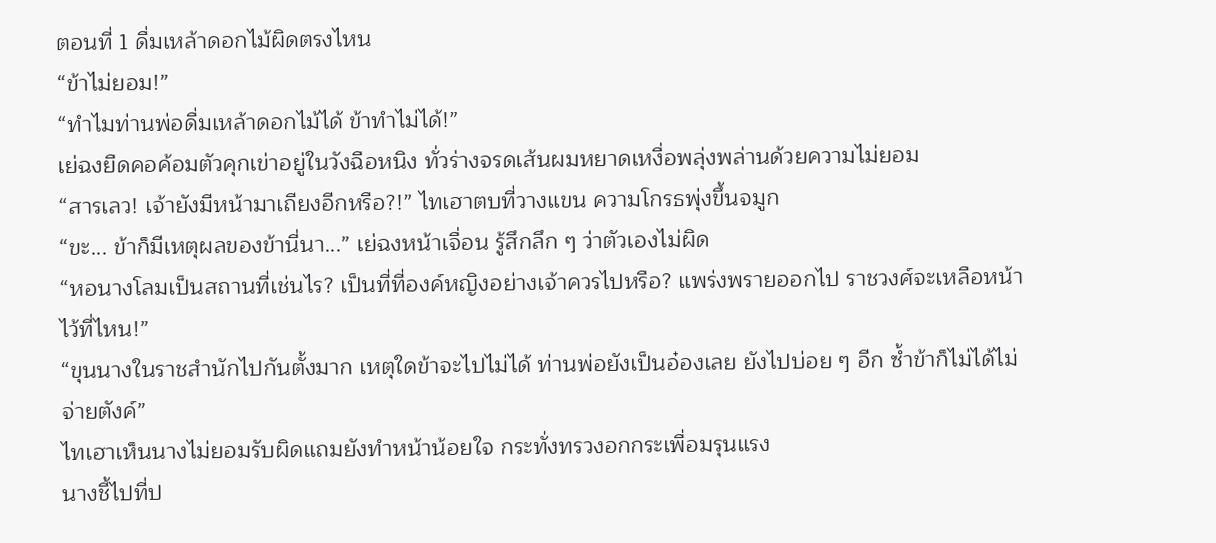ตอนที่ 1 ดื่มเหล้าดอกไม้ผิดตรงไหน
“ข้าไม่ยอม!”
“ทำไมท่านพ่อดื่มเหล้าดอกไม้ได้ ข้าทำไม่ได้!”
เย่ฉงยืดคอค้อมตัวคุกเข่าอยู่ในวังฉือหนิง ทั่วร่างจรดเส้นผมหยาดเหงื่อพลุ่งพล่านด้วยความไม่ยอม
“สารเลว! เจ้ายังมีหน้ามาเถียงอีกหรือ?!” ไทเฮาตบที่วางแขน ความโกรธพุ่งขึ้นจมูก
“ขะ... ข้าก็มีเหตุผลของข้านี่นา...” เย่ฉงหน้าเจื่อน รู้สึกลึก ๆ ว่าตัวเองไม่ผิด
“หอนางโลมเป็นสถานที่เช่นไร? เป็นที่ที่องค์หญิงอย่างเจ้าควรไปหรือ? แพร่งพรายออกไป ราชวงศ์จะเหลือหน้าไว้ที่ไหน!”
“ขุนนางในราชสำนักไปกันตั้งมาก เหตุใดข้าจะไปไม่ได้ ท่านพ่อยังเป็นอ๋องเลย ยังไปบ่อย ๆ อีก ซ้ำข้าก็ไม่ได้ไม่จ่ายตังค์”
ไทเฮาเห็นนางไม่ยอมรับผิดแถมยังทำหน้าน้อยใจ กระทั่งทรวงอกกระเพื่อมรุนแรง
นางชี้ไปที่ป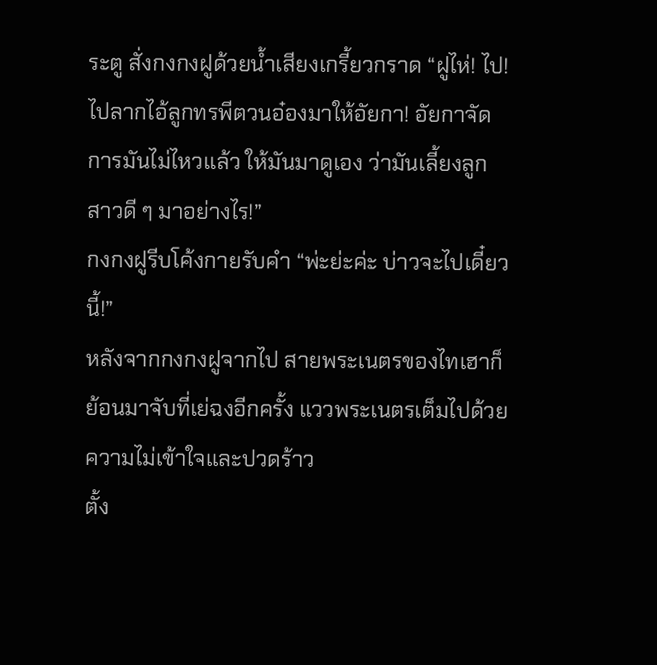ระตู สั่งกงกงฝูด้วยน้ำเสียงเกรี้ยวกราด “ฝูไห่! ไป! ไปลากไอ้ลูกทรพีตวนอ๋องมาให้อัยกา! อัยกาจัดการมันไม่ไหวแล้ว ให้มันมาดูเอง ว่ามันเลี้ยงลูกสาวดี ๆ มาอย่างไร!”
กงกงฝูรีบโค้งกายรับคำ “พ่ะย่ะค่ะ บ่าวจะไปเดี๋ยวนี้!”
หลังจากกงกงฝูจากไป สายพระเนตรของไทเฮาก็ย้อนมาจับที่เย่ฉงอีกครั้ง แววพระเนตรเต็มไปด้วยความไม่เข้าใจและปวดร้าว
ตั้ง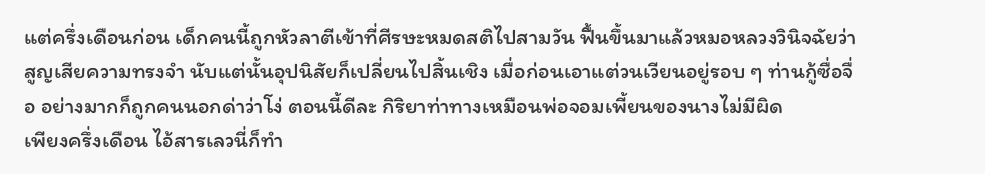แต่ครึ่งเดือนก่อน เด็กคนนี้ถูกหัวลาตีเข้าที่ศีรษะหมดสติไปสามวัน ฟื้นขึ้นมาแล้วหมอหลวงวินิจฉัยว่าสูญเสียความทรงจำ นับแต่นั้นอุปนิสัยก็เปลี่ยนไปสิ้นเชิง เมื่อก่อนเอาแต่วนเวียนอยู่รอบ ๆ ท่านกู้ซื่อจื่อ อย่างมากก็ถูกคนนอกด่าว่าโง่ ตอนนี้ดีละ กิริยาท่าทางเหมือนพ่อจอมเพี้ยนของนางไม่มีผิด
เพียงครึ่งเดือน ไอ้สารเลวนี่ก็ทำ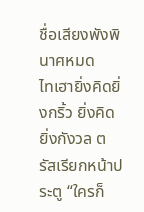ชื่อเสียงพังพินาศหมด
ไทเฮายิ่งคิดยิ่งกริ้ว ยิ่งคิดยิ่งกังวล ตรัสเรียกหน้าประตู “ใครก็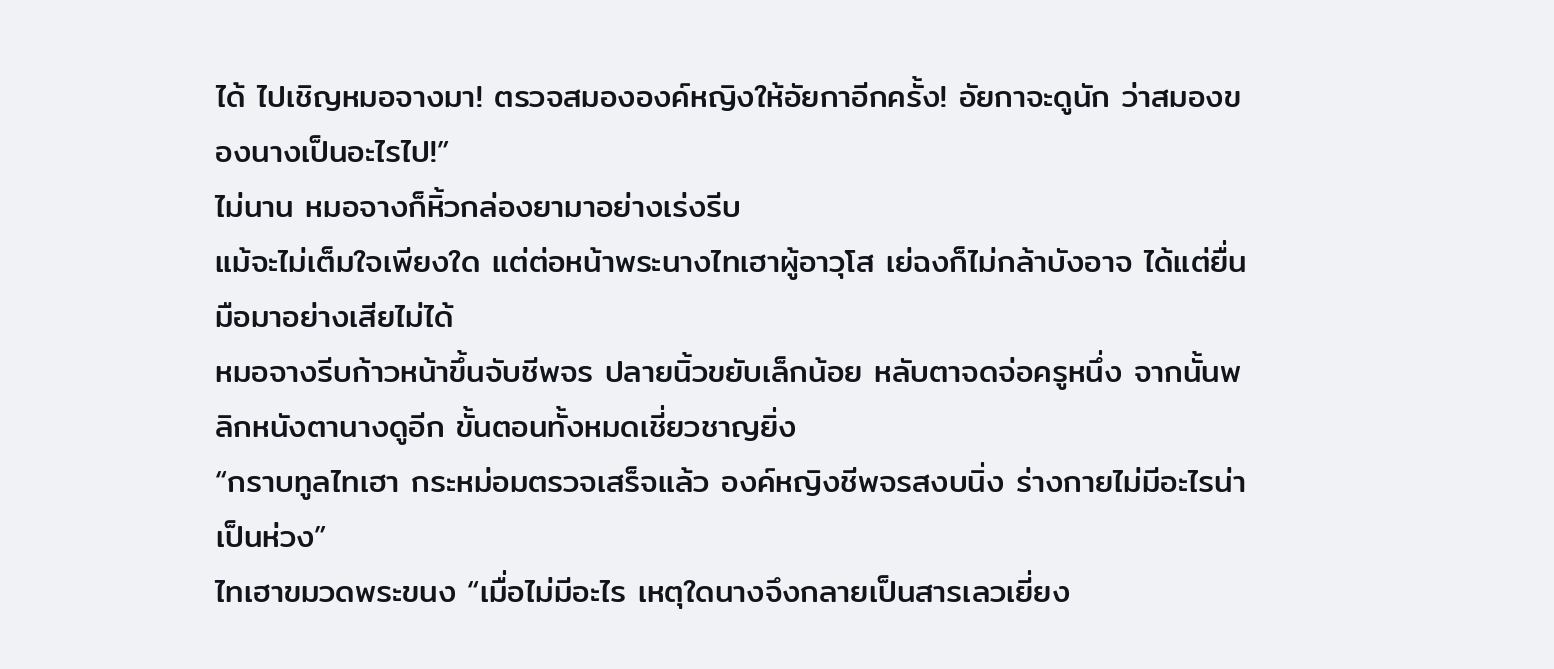ได้ ไปเชิญหมอจางมา! ตรวจสมององค์หญิงให้อัยกาอีกครั้ง! อัยกาจะดูนัก ว่าสมองของนางเป็นอะไรไป!”
ไม่นาน หมอจางก็หิ้วกล่องยามาอย่างเร่งรีบ
แม้จะไม่เต็มใจเพียงใด แต่ต่อหน้าพระนางไทเฮาผู้อาวุโส เย่ฉงก็ไม่กล้าบังอาจ ได้แต่ยื่นมือมาอย่างเสียไม่ได้
หมอจางรีบก้าวหน้าขึ้นจับชีพจร ปลายนิ้วขยับเล็กน้อย หลับตาจดจ่อครูหนึ่ง จากนั้นพลิกหนังตานางดูอีก ขั้นตอนทั้งหมดเชี่ยวชาญยิ่ง
“กราบทูลไทเฮา กระหม่อมตรวจเสร็จแล้ว องค์หญิงชีพจรสงบนิ่ง ร่างกายไม่มีอะไรน่าเป็นห่วง”
ไทเฮาขมวดพระขนง “เมื่อไม่มีอะไร เหตุใดนางจึงกลายเป็นสารเลวเยี่ยง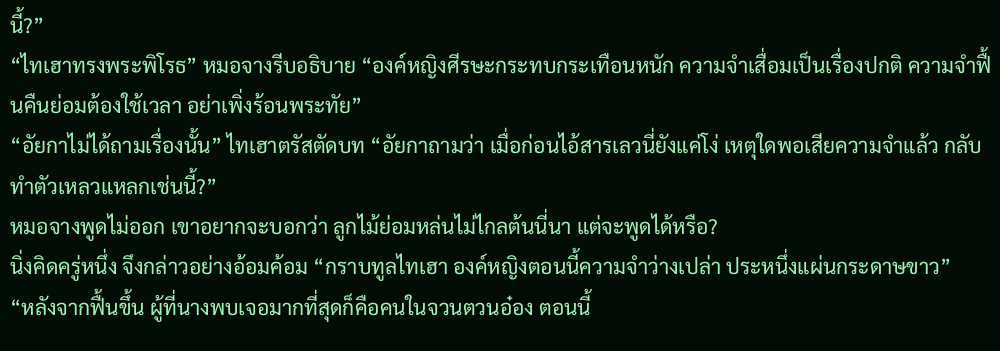นี้?”
“ไทเฮาทรงพระพิโรธ” หมอจางรีบอธิบาย “องค์หญิงศีรษะกระทบกระเทือนหนัก ความจำเสื่อมเป็นเรื่องปกติ ความจำฟื้นคืนย่อมต้องใช้เวลา อย่าเพิ่งร้อนพระทัย”
“อัยกาไม่ได้ถามเรื่องนั้น” ไทเฮาตรัสตัดบท “อัยกาถามว่า เมื่อก่อนไอ้สารเลวนี่ยังแค่โง่ เหตุใดพอเสียความจำแล้ว กลับทำตัวเหลวแหลกเช่นนี้?”
หมอจางพูดไม่ออก เขาอยากจะบอกว่า ลูกไม้ย่อมหล่นไม่ไกลต้นนี่นา แต่จะพูดได้หรือ?
นิ่งคิดครู่หนึ่ง จึงกล่าวอย่างอ้อมค้อม “กราบทูลไทเฮา องค์หญิงตอนนี้ความจำว่างเปล่า ประหนึ่งแผ่นกระดาษขาว”
“หลังจากฟื้นขึ้น ผู้ที่นางพบเจอมากที่สุดก็คือคนในจวนตวนอ๋อง ตอนนี้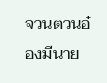จวนตวนอ๋องมีนาย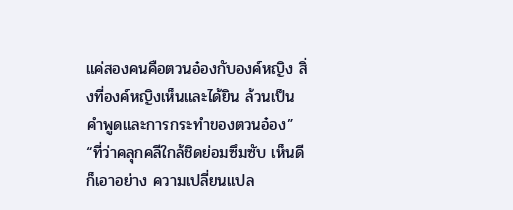แค่สองคนคือตวนอ๋องกับองค์หญิง สิ่งที่องค์หญิงเห็นและได้ยิน ล้วนเป็นคำพูดและการกระทำของตวนอ๋อง”
“ที่ว่าคลุกคลีใกล้ชิดย่อมซึมซับ เห็นดีก็เอาอย่าง ความเปลี่ยนแปล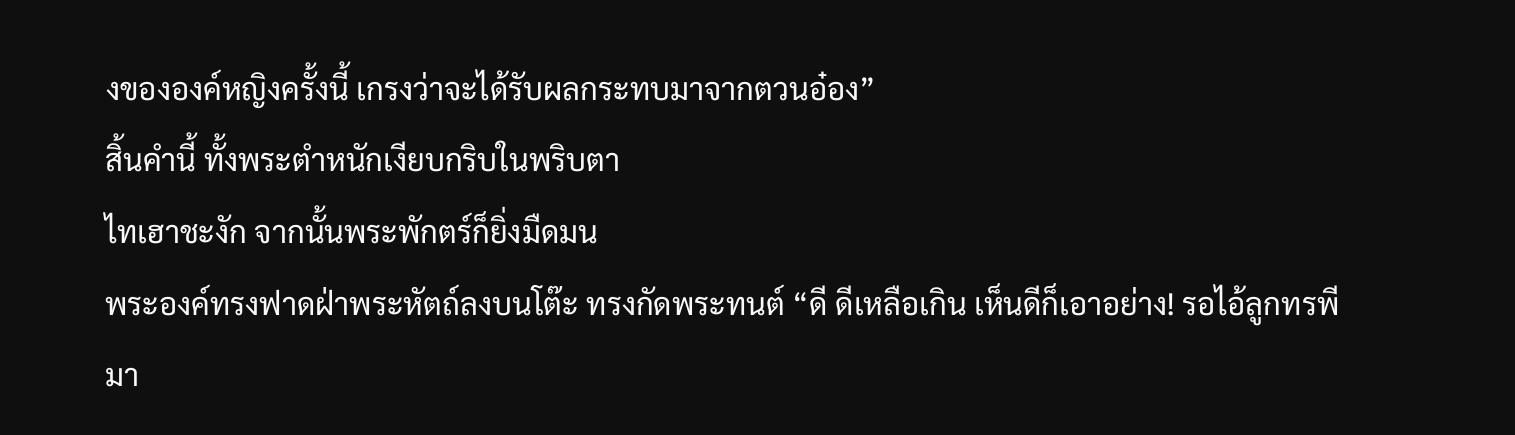งขององค์หญิงครั้งนี้ เกรงว่าจะได้รับผลกระทบมาจากตวนอ๋อง”
สิ้นคำนี้ ทั้งพระตำหนักเงียบกริบในพริบตา
ไทเฮาชะงัก จากนั้นพระพักตร์ก็ยิ่งมืดมน
พระองค์ทรงฟาดฝ่าพระหัตถ์ลงบนโต๊ะ ทรงกัดพระทนต์ “ดี ดีเหลือเกิน เห็นดีก็เอาอย่าง! รอไอ้ลูกทรพีมา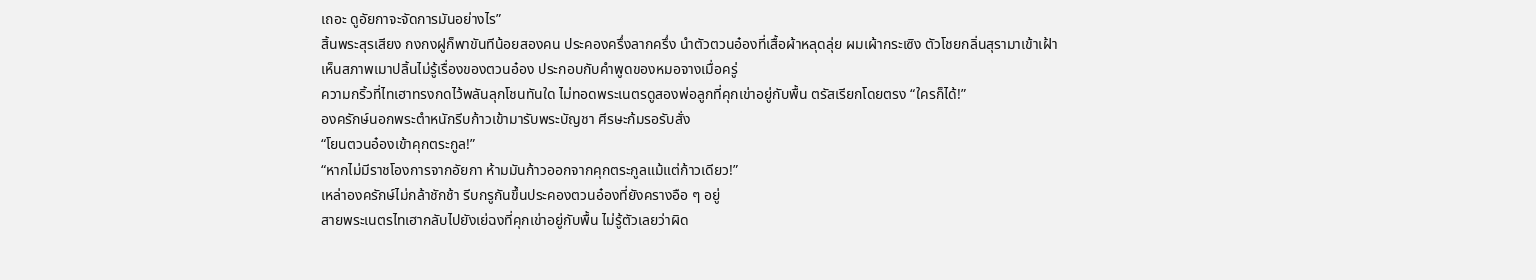เถอะ ดูอัยกาจะจัดการมันอย่างไร”
สิ้นพระสุรเสียง กงกงฝูก็พาขันทีน้อยสองคน ประคองครึ่งลากครึ่ง นำตัวตวนอ๋องที่เสื้อผ้าหลุดลุ่ย ผมเผ้ากระเซิง ตัวโชยกลิ่นสุรามาเข้าเฝ้า
เห็นสภาพเมาปลิ้นไม่รู้เรื่องของตวนอ๋อง ประกอบกับคำพูดของหมอจางเมื่อครู่
ความกริ้วที่ไทเฮาทรงกดไว้พลันลุกโชนทันใด ไม่ทอดพระเนตรดูสองพ่อลูกที่คุกเข่าอยู่กับพื้น ตรัสเรียกโดยตรง “ใครก็ได้!”
องครักษ์นอกพระตำหนักรีบก้าวเข้ามารับพระบัญชา ศีรษะก้มรอรับสั่ง
“โยนตวนอ๋องเข้าคุกตระกูล!”
“หากไม่มีราชโองการจากอัยกา ห้ามมันก้าวออกจากคุกตระกูลแม้แต่ก้าวเดียว!”
เหล่าองครักษ์ไม่กล้าชักช้า รีบกรูกันขึ้นประคองตวนอ๋องที่ยังครางอือ ๆ อยู่
สายพระเนตรไทเฮากลับไปยังเย่ฉงที่คุกเข่าอยู่กับพื้น ไม่รู้ตัวเลยว่าผิด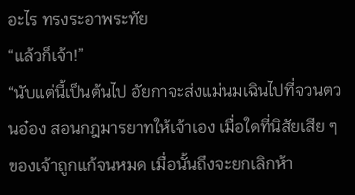อะไร ทรงระอาพระทัย
“แล้วก็เจ้า!”
“นับแต่นี้เป็นต้นไป อัยกาจะส่งแม่นมเฉินไปที่จวนตวนอ๋อง สอนกฎมารยาทให้เจ้าเอง เมื่อใดที่นิสัยเสีย ๆ ของเจ้าถูกแก้จนหมด เมื่อนั้นถึงจะยกเลิกห้า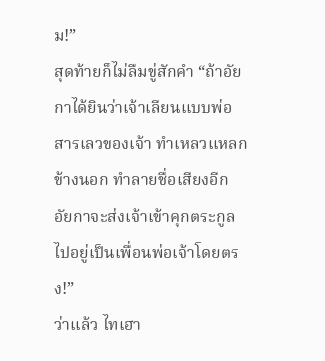ม!”
สุดท้ายก็ไม่ลืมขู่สักคำ “ถ้าอัยกาได้ยินว่าเจ้าเลียนแบบพ่อสารเลวของเจ้า ทำเหลวแหลกข้างนอก ทำลายชื่อเสียงอีก อัยกาจะส่งเจ้าเข้าคุกตระกูลไปอยู่เป็นเพื่อนพ่อเจ้าโดยตรง!”
ว่าแล้ว ไทเฮา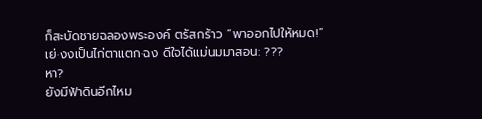ก็สะบัดชายฉลองพระองค์ ตรัสกร้าว “พาออกไปให้หมด!”
เย่·งงเป็นไก่ตาแตก·ฉง ดีใจได้แม่นมมาสอน: ???
หา?
ยังมีฟ้าดินอีกไหม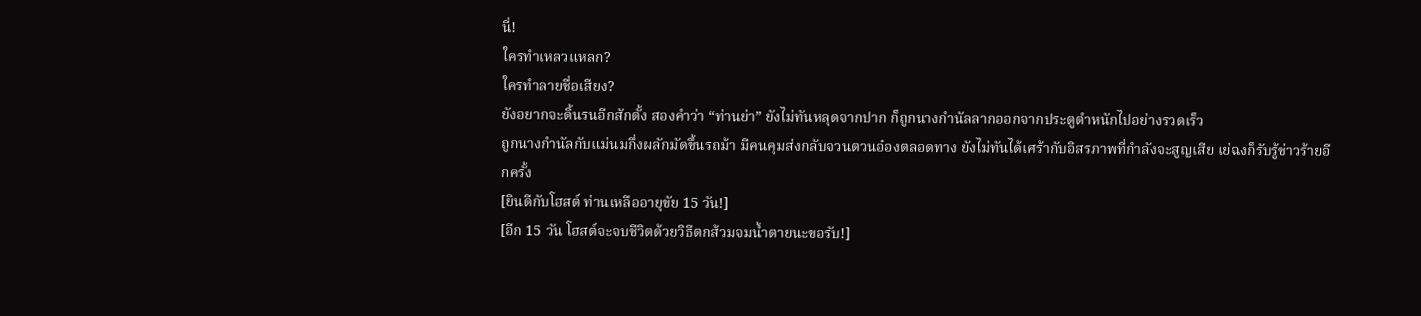นี่!
ใครทำเหลวแหลก?
ใครทำลายชื่อเสียง?
ยังอยากจะดิ้นรนอีกสักตั้ง สองคำว่า “ท่านย่า” ยังไม่ทันหลุดจากปาก ก็ถูกนางกำนัลลากออกจากประตูตำหนักไปอย่างรวดเร็ว
ถูกนางกำนัลกับแม่นมกึ่งผลักมัดขึ้นรถม้า มีคนคุมส่งกลับจวนตวนอ๋องตลอดทาง ยังไม่ทันได้เศร้ากับอิสรภาพที่กำลังจะสูญเสีย เย่ฉงก็รับรู้ข่าวร้ายอีกครั้ง
[ยินดีกับโฮสต์ ท่านเหลืออายุขัย 15 วัน!]
[อีก 15 วัน โฮสต์จะจบชีวิตด้วยวิธีตกส้วมจมน้ำตายนะขอรับ!]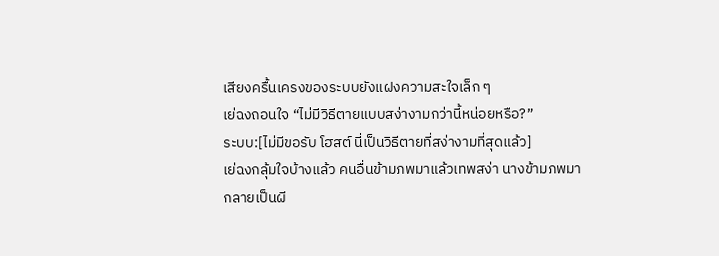เสียงครื้นเครงของระบบยังแฝงความสะใจเล็ก ๆ
เย่ฉงถอนใจ “ไม่มีวิธีตายแบบสง่างามกว่านี้หน่อยหรือ?”
ระบบ:[ไม่มีขอรับ โฮสต์ นี่เป็นวิธีตายที่สง่างามที่สุดแล้ว]
เย่ฉงกลุ้มใจบ้างแล้ว คนอื่นข้ามภพมาแล้วเทพสง่า นางข้ามภพมากลายเป็นผี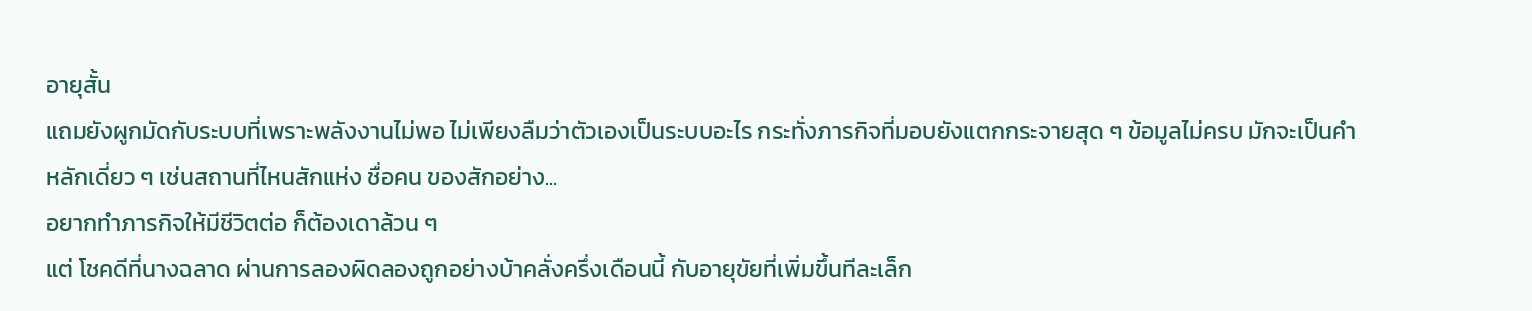อายุสั้น
แถมยังผูกมัดกับระบบที่เพราะพลังงานไม่พอ ไม่เพียงลืมว่าตัวเองเป็นระบบอะไร กระทั่งภารกิจที่มอบยังแตกกระจายสุด ๆ ข้อมูลไม่ครบ มักจะเป็นคำหลักเดี่ยว ๆ เช่นสถานที่ไหนสักแห่ง ชื่อคน ของสักอย่าง...
อยากทำภารกิจให้มีชีวิตต่อ ก็ต้องเดาล้วน ๆ
แต่ โชคดีที่นางฉลาด ผ่านการลองผิดลองถูกอย่างบ้าคลั่งครึ่งเดือนนี้ กับอายุขัยที่เพิ่มขึ้นทีละเล็ก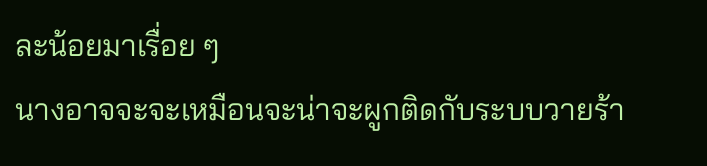ละน้อยมาเรื่อย ๆ
นางอาจจะจะเหมือนจะน่าจะผูกติดกับระบบวายร้า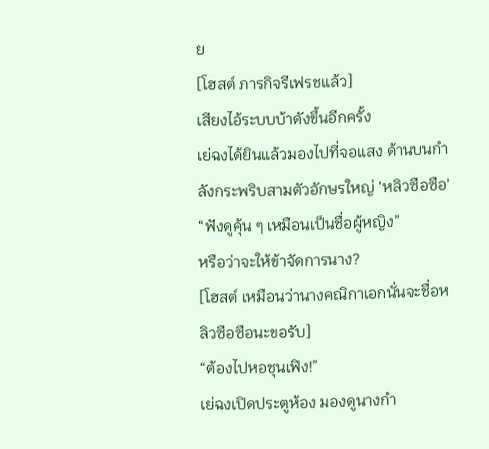ย
[โฮสต์ ภารกิจรีเฟรชแล้ว]
เสียงไอ้ระบบบ้าดังขึ้นอีกครั้ง
เย่ฉงได้ยินแล้วมองไปที่จอแสง ด้านบนกำลังกระพริบสามตัวอักษรใหญ่ 'หลิวซือซือ'
“ฟังดูคุ้น ๆ เหมือนเป็นชื่อผู้หญิง”
หรือว่าจะให้ข้าจัดการนาง?
[โฮสต์ เหมือนว่านางคณิกาเอกนั่นจะชื่อหลิวซือซือนะขอรับ]
“ต้องไปหอชุนเฟิง!”
เย่ฉงเปิดประตูห้อง มองดูนางกำ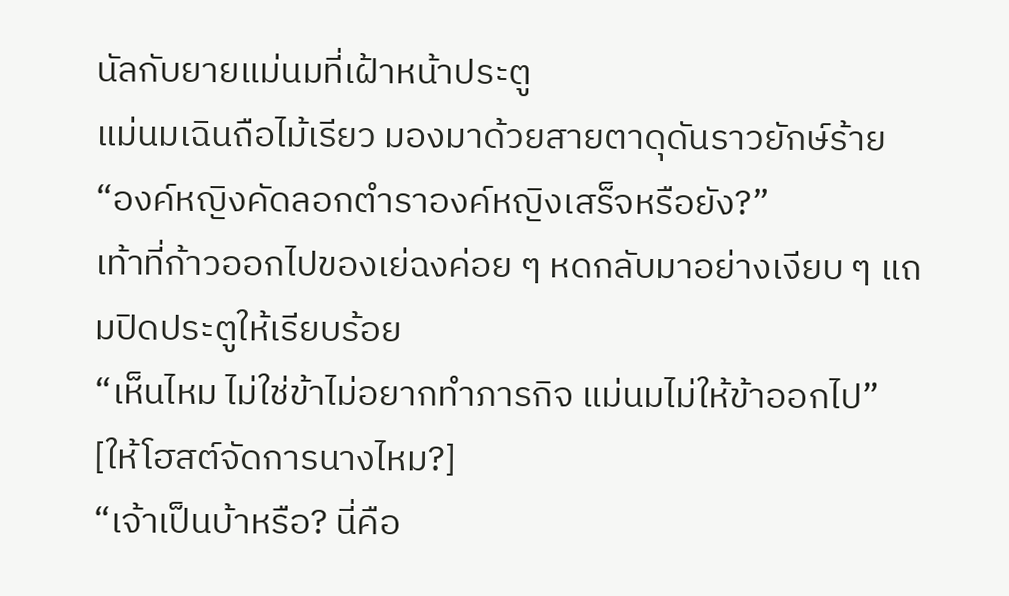นัลกับยายแม่นมที่เฝ้าหน้าประตู
แม่นมเฉินถือไม้เรียว มองมาด้วยสายตาดุดันราวยักษ์ร้าย
“องค์หญิงคัดลอกตำราองค์หญิงเสร็จหรือยัง?”
เท้าที่ก้าวออกไปของเย่ฉงค่อย ๆ หดกลับมาอย่างเงียบ ๆ แถมปิดประตูให้เรียบร้อย
“เห็นไหม ไม่ใช่ข้าไม่อยากทำภารกิจ แม่นมไม่ให้ข้าออกไป”
[ให้โฮสต์จัดการนางไหม?]
“เจ้าเป็นบ้าหรือ? นี่คือ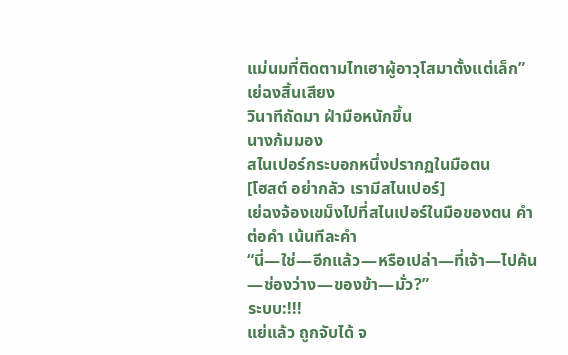แม่นมที่ติดตามไทเฮาผู้อาวุโสมาตั้งแต่เล็ก”
เย่ฉงสิ้นเสียง
วินาทีถัดมา ฝ่ามือหนักขึ้น
นางก้มมอง
สไนเปอร์กระบอกหนึ่งปรากฏในมือตน
[โฮสต์ อย่ากลัว เรามีสไนเปอร์]
เย่ฉงจ้องเขม็งไปที่สไนเปอร์ในมือของตน คำต่อคำ เน้นทีละคำ
“นี่—ใช่—อีกแล้ว—หรือเปล่า—ที่เจ้า—ไปค้น—ช่องว่าง—ของข้า—มั่ว?”
ระบบ:!!!
แย่แล้ว ถูกจับได้ จ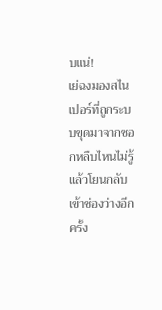บแน่!
เย่ฉงมองสไนเปอร์ที่ถูกระบบขุดมาจากซอกหลืบไหนไม่รู้แล้วโยนกลับเข้าช่องว่างอีกครั้ง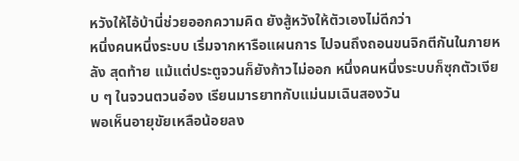หวังให้ไอ้บ้านี่ช่วยออกความคิด ยังสู้หวังให้ตัวเองไม่ดีกว่า
หนึ่งคนหนึ่งระบบ เริ่มจากหารือแผนการ ไปจนถึงถอนขนจิกตีกันในภายหลัง สุดท้าย แม้แต่ประตูจวนก็ยังก้าวไม่ออก หนึ่งคนหนึ่งระบบก็ซุกตัวเงียบ ๆ ในจวนตวนอ๋อง เรียนมารยาทกับแม่นมเฉินสองวัน
พอเห็นอายุขัยเหลือน้อยลง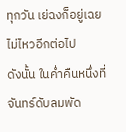ทุกวัน เย่ฉงก็อยู่เฉยไม่ไหวอีกต่อไป
ดังนั้น ในค่ำคืนหนึ่งที่จันทร์ดับลมพัด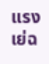แรง เย่ฉ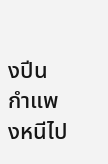งปีนกำแพงหนีไป